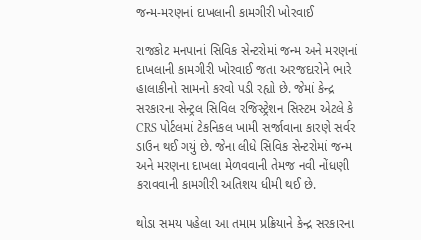જન્મ-મરણનાં દાખલાની કામગીરી ખોરવાઈ

રાજકોટ મનપાનાં સિવિક સેન્ટરોમાં જન્મ અને મરણનાં દાખલાની કામગીરી ખોરવાઈ જતા અરજદારોને ભારે હાલાકીનો સામનો કરવો પડી રહ્યો છે. જેમાં કેન્દ્ર સરકારના સેન્ટ્રલ સિવિલ રજિસ્ટ્રેશન સિસ્ટમ એટલે કે CRS પોર્ટલમાં ટેકનિકલ ખામી સર્જાવાના કારણે સર્વર ડાઉન થઈ ગયું છે. જેના લીધે સિવિક સેન્ટરોમાં જન્મ અને મરણના દાખલા મેળવવાની તેમજ નવી નોંધણી કરાવવાની કામગીરી અતિશય ધીમી થઈ છે.

થોડા સમય પહેલા આ તમામ પ્રક્રિયાને કેન્દ્ર સરકારના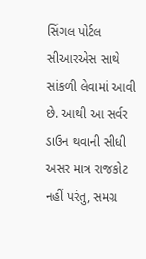સિંગલ પોર્ટલ સીઆરએસ સાથે સાંકળી લેવામાં આવી છે. આથી આ સર્વર ડાઉન થવાની સીધી અસર માત્ર રાજકોટ નહીં પરંતુ, સમગ્ર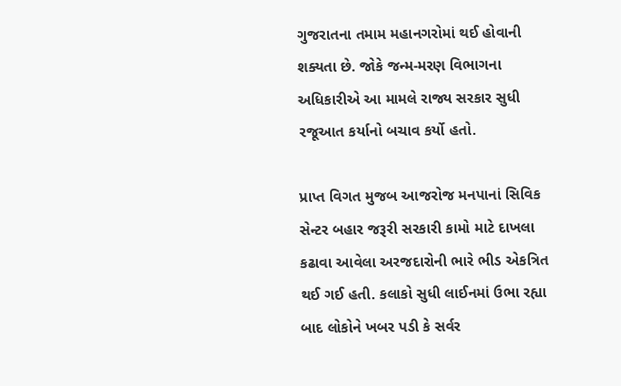ગુજરાતના તમામ મહાનગરોમાં થઈ હોવાની શક્યતા છે. જોકે જન્મ-મરણ વિભાગના અધિકારીએ આ મામલે રાજ્ય સરકાર સુધી રજૂઆત કર્યાનો બચાવ કર્યો હતો.

પ્રાપ્ત વિગત મુજબ આજરોજ મનપાનાં સિવિક સેન્ટર બહાર જરૂરી સરકારી કામો માટે દાખલા કઢાવા આવેલા અરજદારોની ભારે ભીડ એકત્રિત થઈ ગઈ હતી. કલાકો સુધી લાઈનમાં ઉભા રહ્યા બાદ લોકોને ખબર પડી કે સર્વર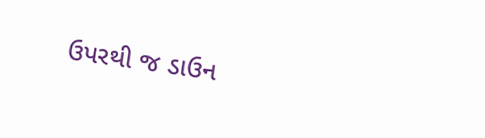ઉપરથી જ ડાઉન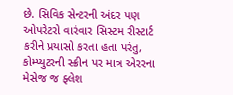છે. સિવિક સેન્ટરની અંદર પણ ઓપરેટરો વારંવાર સિસ્ટમ રીસ્ટાર્ટ કરીને પ્રયાસો કરતા હતા પરંતુ, કોમ્પ્યુટરની સ્ક્રીન પર માત્ર એરરના મેસેજ જ ફ્લેશ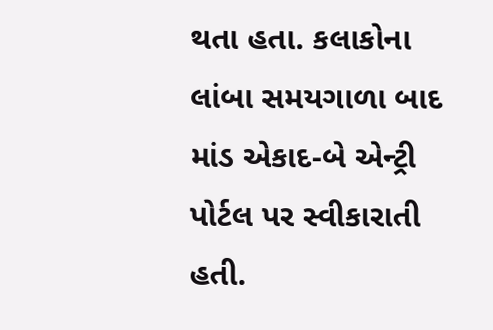થતા હતા. કલાકોના લાંબા સમયગાળા બાદ માંડ એકાદ-બે એન્ટ્રી પોર્ટલ પર સ્વીકારાતી હતી.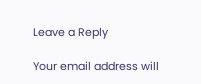Leave a Reply

Your email address will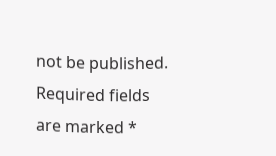not be published. Required fields are marked *